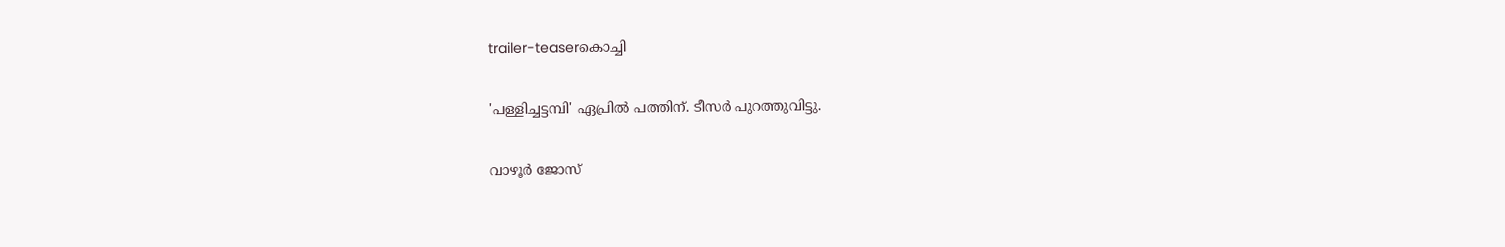trailer-teaserകൊച്ചി

'പള്ളിച്ചട്ടമ്പി' ഏപ്രിൽ പത്തിന്. ടീസർ പുറത്തുവിട്ടു.

വാഴൂർ ജോസ്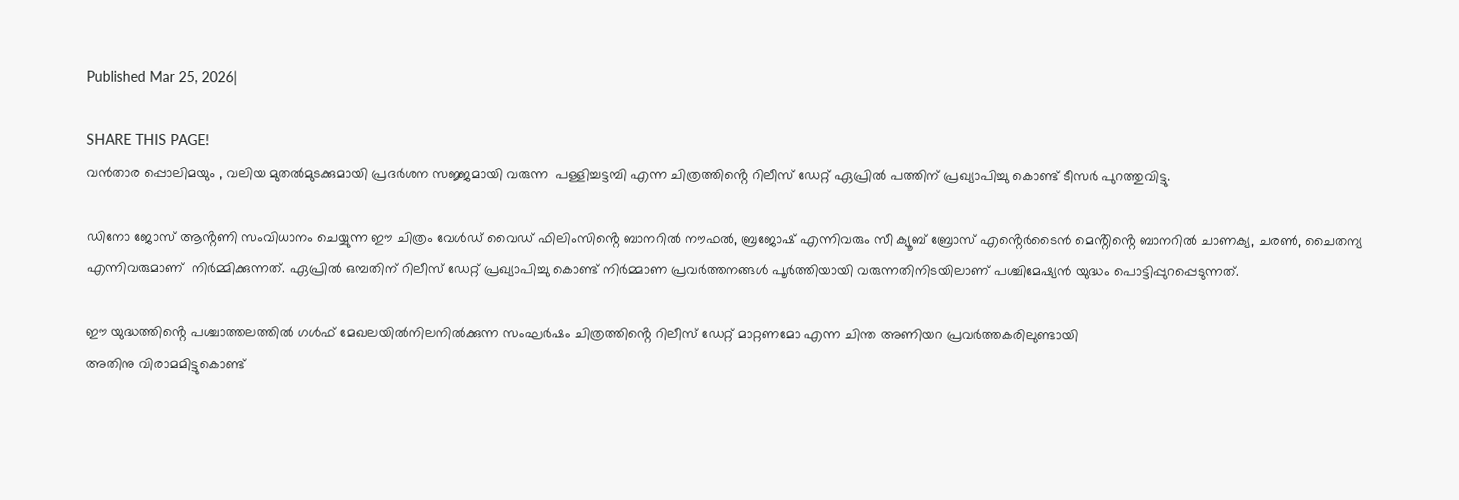Published Mar 25, 2026|

SHARE THIS PAGE!
വൻതാര പ്പൊലിമയും , വലിയ മുതൽമുടക്കുമായി പ്രദർശന സജ്ജമായി വരുന്ന  പള്ളിച്ചട്ടമ്പി എന്ന ചിത്രത്തിൻ്റെ റിലീസ് ഡേറ്റ് ഏപ്രിൽ പത്തിന് പ്രഖ്യാപിച്ചു കൊണ്ട് ടീസർ പുറത്തുവിട്ടു.

ഡിനോ ജോസ് ആൻ്റണി സംവിധാനം ചെയ്യുന്ന ഈ ചിത്രം വേൾഡ് വൈഡ് ഫിലിംസിൻ്റെ ബാനറിൽ നൗഫൽ, ബ്രജോഷ് എന്നിവരും സീ ക്യൂബ് ബ്രോസ് എൻ്റെർടൈൻ മെൻ്റിൻ്റെ ബാനറിൽ ചാണക്യ, ചരൺ, ചൈതന്യ എന്നിവരുമാണ്  നിർമ്മിക്കുന്നത്. ഏപ്രിൽ ഒമ്പതിന് റിലീസ് ഡേറ്റ് പ്രഖ്യാപിച്ചു കൊണ്ട് നിർമ്മാണ പ്രവർത്തനങ്ങൾ പൂർത്തിയായി വരുന്നതിനിടയിലാണ് പശ്ചിമേഷ്യൻ യുദ്ധം പൊട്ടിപ്പുറപ്പെടുന്നത്.

ഈ യുദ്ധത്തിൻ്റെ പശ്ചാത്തലത്തിൽ ഗൾഫ് മേഖലയിൽനിലനിൽക്കുന്ന സംഘർഷം ചിത്രത്തിൻ്റെ റിലീസ് ഡേറ്റ് മാറ്റണമോ എന്ന ചിന്ത അണിയറ പ്രവർത്തകരിലുണ്ടായി
അതിനു വിരാമമിട്ടുകൊണ്ട്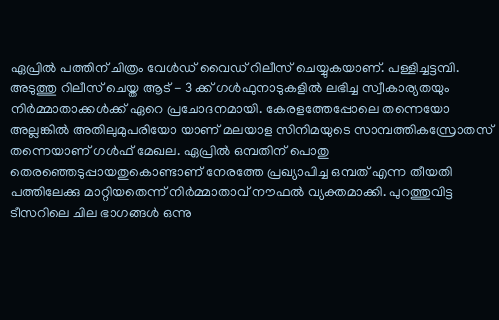ഏപ്രിൽ പത്തിന് ചിത്രം വേൾഡ് വൈഡ് റിലീസ് ചെയ്യുകയാണ്. പള്ളിച്ചട്ടമ്പി. അടുത്തു റിലീസ് ചെയ്ത ആട് - 3 ക്ക് ഗൾഫുനാടുകളിൽ ലഭിച്ച സ്വീകാര്യതയും നിർമ്മാതാക്കൾക്ക് ഏറെ പ്രചോദനമായി. കേരളത്തേപ്പോലെ തന്നെയോ അല്ലങ്കിൽ അതിലുമുപരിയോ യാണ് മലയാള സിനിമയുടെ സാമ്പത്തികസ്രോതസ് തന്നെയാണ് ഗൾഫ് മേഖല. ഏപ്രിൽ ഒമ്പതിന് പൊതു തെരഞ്ഞെടുപ്പായതുകൊണ്ടാണ് നേരത്തേ പ്രഖ്യാപിച്ച ഒമ്പത് എന്ന തീയതി പത്തിലേക്കു മാറ്റിയതെന്ന് നിർമ്മാതാവ് നൗഫൽ വ്യക്തമാക്കി. പുറത്തുവിട്ട ടീസറിലെ ചില ഭാഗങ്ങൾ ഒന്നു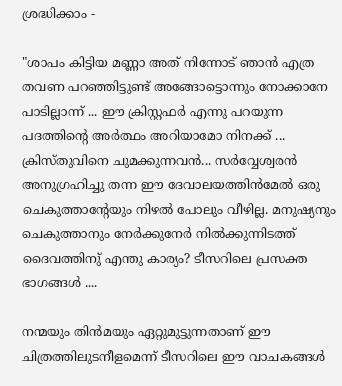ശ്രദ്ധിക്കാം -

"ശാപം കിട്ടിയ മണ്ണാ അത് നിന്നോട് ഞാൻ എത്ര തവണ പറഞ്ഞിട്ടുണ്ട് അങ്ങോട്ടൊന്നും നോക്കാനേ പാടില്ലാന്ന് ... ഈ ക്രിസ്റ്റഫർ എന്നു പറയുന്ന പദത്തിൻ്റെ അർത്ഥം അറിയാമോ നിനക്ക് ... ക്രിസ്തുവിനെ ചുമക്കുന്നവൻ... സർവ്വേശ്വരൻ അനുഗ്രഹിച്ചു തന്ന ഈ ദേവാലയത്തിൻമേൽ ഒരു ചെകുത്താൻ്റേയും നിഴൽ പോലും വീഴില്ല. മനുഷ്യനും ചെകുത്താനും നേർക്കുനേർ നിൽക്കുന്നിടത്ത് ദൈവത്തിനു് എന്തു കാര്യം? ടീസറിലെ പ്രസക്ത ഭാഗങ്ങൾ ....

നന്മയും തിൻമയും ഏറ്റുമുട്ടുന്നതാണ് ഈ ചിത്രത്തിലുടനീളമെന്ന് ടീസറിലെ ഈ വാചകങ്ങൾ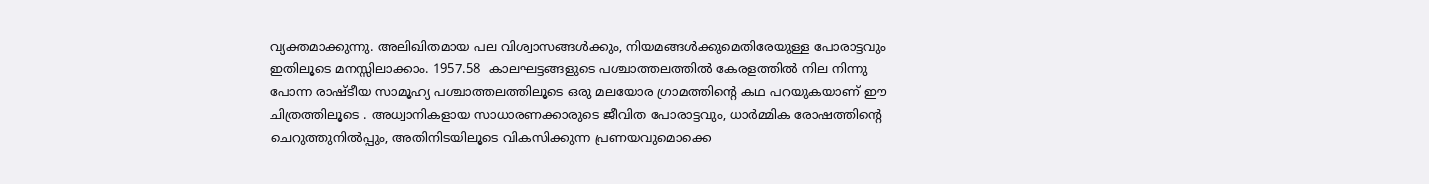വ്യക്തമാക്കുന്നു. അലിഖിതമായ പല വിശ്വാസങ്ങൾക്കും, നിയമങ്ങൾക്കുമെതിരേയുള്ള പോരാട്ടവും ഇതിലൂടെ മനസ്സിലാക്കാം. 1957.58  കാലഘട്ടങ്ങളുടെ പശ്ചാത്തലത്തിൽ കേരളത്തിൽ നില നിന്നു പോന്ന രാഷ്ടീയ സാമൂഹ്യ പശ്ചാത്തലത്തിലൂടെ ഒരു മലയോര ഗ്രാമത്തിൻ്റെ കഥ പറയുകയാണ് ഈ ചിത്രത്തിലൂടെ . അധ്വാനികളായ സാധാരണക്കാരുടെ ജീവിത പോരാട്ടവും, ധാർമ്മിക രോഷത്തിൻ്റെ ചെറുത്തുനിൽപ്പും, അതിനിടയിലൂടെ വികസിക്കുന്ന പ്രണയവുമൊക്കെ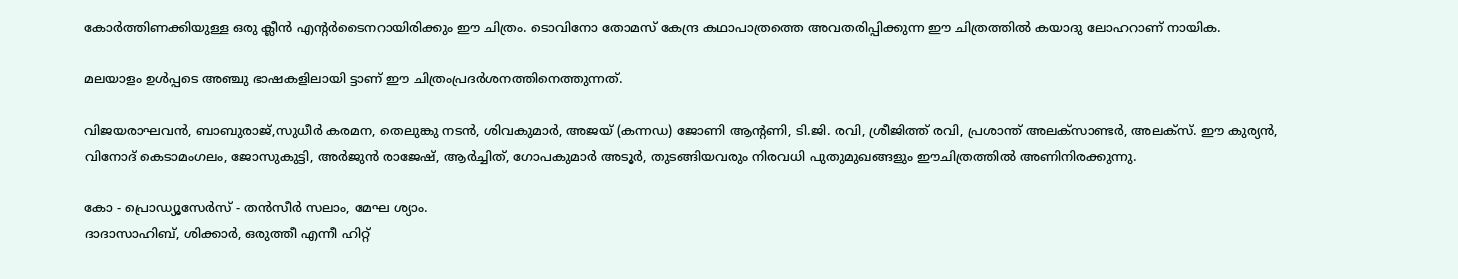കോർത്തിണക്കിയുള്ള ഒരു ക്ലീൻ എൻ്റർടൈനറായിരിക്കും ഈ ചിത്രം. ടൊവിനോ തോമസ് കേന്ദ്ര കഥാപാത്രത്തെ അവതരിപ്പിക്കുന്ന ഈ ചിത്രത്തിൽ കയാദു ലോഹറാണ് നായിക.

മലയാളം ഉൾപ്പടെ അഞ്ചു ഭാഷകളിലായി ട്ടാണ് ഈ ചിത്രംപ്രദർശനത്തിനെത്തുന്നത്.

വിജയരാഘവൻ, ബാബുരാജ്,സുധീർ കരമന, തെലുങ്കു നടൻ, ശിവകുമാർ, അജയ് (കന്നഡ) ജോണി ആൻ്റണി, ടി.ജി. രവി, ശ്രീജിത്ത് രവി, പ്രശാന്ത് അലക്സാണ്ടർ, അലക്സ്. ഈ കുര്യൻ, വിനോദ് കെടാമംഗലം, ജോസുകുട്ടി, അർജുൻ രാജേഷ്, ആർച്ചിത്, ഗോപകുമാർ അടൂർ, തുടങ്ങിയവരും നിരവധി പുതുമുഖങ്ങളും ഈചിത്രത്തിൽ അണിനിരക്കുന്നു.

കോ - പ്രൊഡ്യൂസേർസ് - തൻസീർ സലാം, മേഘ ശ്യാം.
ദാദാസാഹിബ്, ശിക്കാർ, ഒരുത്തീ എന്നീ ഹിറ്റ്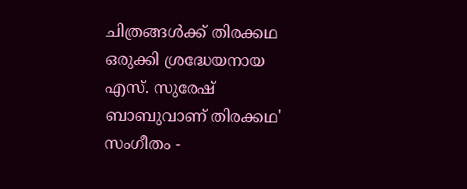ചിത്രങ്ങൾക്ക് തിരക്കഥ ഒരുക്കി ശ്രദ്ധേയനായ എസ്. സുരേഷ് ബാബുവാണ് തിരക്കഥ'
സംഗീതം -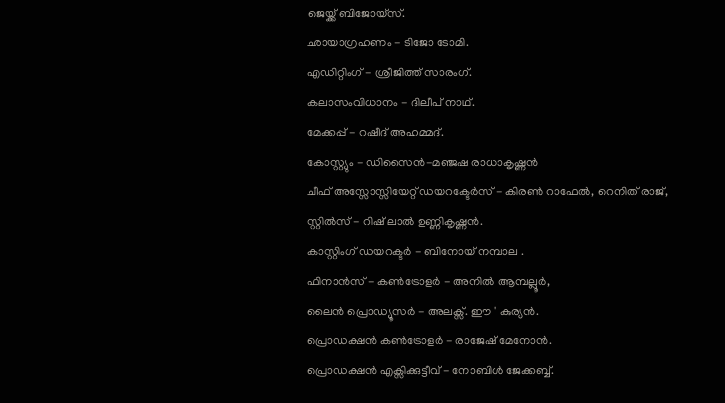ജെയ്ക്ക് ബിജോയ്സ്.
ഛായാഗ്രഹണം - ടിജോ ടോമി.
എഡിറ്റിംഗ് - ശ്രീജിത്ത് സാരംഗ്.
കലാസംവിധാനം - ദിലീപ് നാഥ്.
മേക്കപ്പ് - റഷീദ് അഹമ്മദ്.
കോസ്റ്റ്യും - ഡിസൈൻ-മഞ്ജഷ രാധാകൃഷ്ണൻ
ചീഫ് അസ്സോസ്സിയേറ്റ് ഡയറക്ടേർസ് - കിരൺ റാഫേൽ, റെനിത് രാജ്,
സ്റ്റിൽസ് - റിഷ് ലാൽ ഉണ്ണികൃഷ്ണൻ.
കാസ്റ്റിംഗ് ഡയറക്ടർ - ബിനോയ് നമ്പാല .
ഫിനാൻസ് - കൺട്രോളർ - അനിൽ ആമ്പല്ലൂർ,
ലൈൻ പ്രൊഡ്യൂസർ - അലക്സ്. ഈ ' കുര്യൻ.
പ്രൊഡക്ഷൻ കൺട്രോളർ - രാജേഷ് മേനോൻ.
പ്രൊഡക്ഷൻ എക്സിക്കുട്ടീവ് - നോബിൾ ജേക്കബ്ബ്.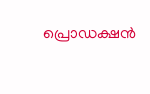പ്രൊഡക്ഷൻ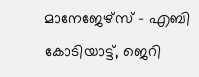മാനേജേഴ്സ് - എബി കോടിയാട്ട്, ജെറി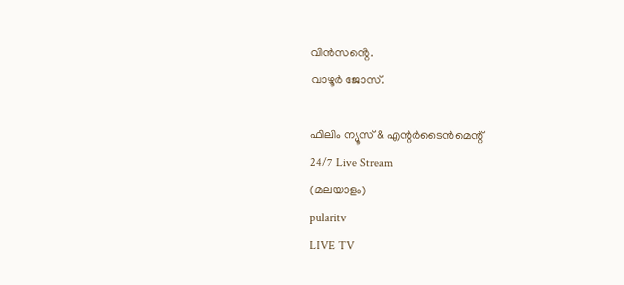വിൻസൻ്റെ.
വാഴൂർ ജോസ്.

ഫിലിം ന്യൂസ് & എന്റർടൈൻമെന്റ്
24/7 Live Stream
(മലയാളം)
pularitv
LIVE TV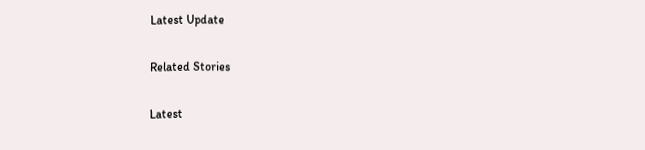Latest Update

Related Stories

Latest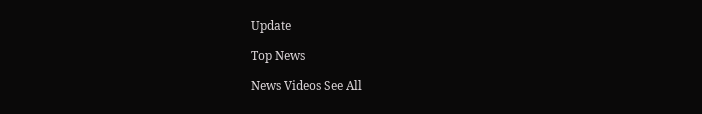Update

Top News

News Videos See All